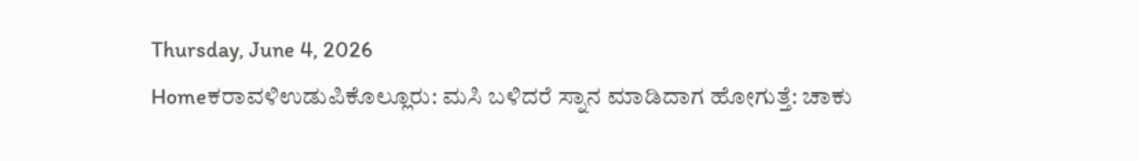Thursday, June 4, 2026
Homeಕರಾವಳಿಉಡುಪಿಕೊಲ್ಲೂರು: ಮಸಿ ಬಳಿದರೆ ಸ್ನಾನ ಮಾಡಿದಾಗ ಹೋಗುತ್ತೆ: ಚಾಕು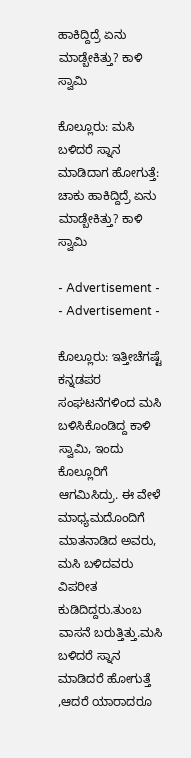ಹಾಕಿದ್ದಿದ್ರೆ ಏನು ಮಾಡ್ಬೇಕಿತ್ತು? ಕಾಳಿ ಸ್ವಾಮಿ

ಕೊಲ್ಲೂರು: ಮಸಿ ಬಳಿದರೆ ಸ್ನಾನ ಮಾಡಿದಾಗ ಹೋಗುತ್ತೆ: ಚಾಕು ಹಾಕಿದ್ದಿದ್ರೆ ಏನು ಮಾಡ್ಬೇಕಿತ್ತು? ಕಾಳಿ ಸ್ವಾಮಿ

- Advertisement -
- Advertisement -

ಕೊಲ್ಲೂರು: ಇತ್ತೀಚೆಗಷ್ಟೆ ಕನ್ನಡಪರ ಸಂಘಟನೆಗಳಿಂದ ಮಸಿ ಬಳಿಸಿಕೊಂಡಿದ್ದ ಕಾಳಿ ಸ್ವಾಮಿ, ಇಂದು ಕೊಲ್ಲೂರಿಗೆ ಆಗಮಿಸಿದ್ರು. ಈ ವೇಳೆ ಮಾಧ್ಯಮದೊಂದಿಗೆ ಮಾತನಾಡಿದ ಅವರು, ಮಸಿ ಬಳಿದವರು ವಿಪರೀತ ಕುಡಿದಿದ್ದರು.ತುಂಬ ವಾಸನೆ ಬರುತ್ತಿತ್ತು.ಮಸಿ ಬಳಿದರೆ ಸ್ನಾನ‌ ಮಾಡಿದರೆ ಹೋಗುತ್ತೆ ,ಆದರೆ ಯಾರಾದರೂ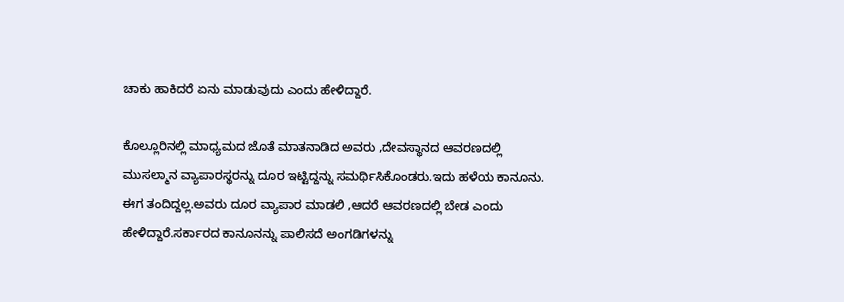ಚಾಕು ಹಾಕಿದರೆ ಏನು‌ ಮಾಡುವುದು ಎಂದು ಹೇಳಿದ್ದಾರೆ.

ಕೊಲ್ಲೂರಿನಲ್ಲಿ‌ ಮಾಧ್ಯಮದ ಜೊತೆ ಮಾತನಾಡಿದ ಅವರು ,ದೇವಸ್ಥಾನ‌ದ ಆವರಣದಲ್ಲಿ ಮುಸಲ್ಮಾನ ವ್ಯಾಪಾರಸ್ಥರನ್ನು ದೂರ ಇಟ್ಟಿದ್ದನ್ನು ಸಮರ್ಥಿಸಿಕೊಂಡರು.ಇದು ಹಳೆಯ ಕಾನೂನು. ಈಗ ತಂದಿದ್ದಲ್ಲ.ಅವರು ದೂರ ವ್ಯಾಪಾರ ಮಾಡಲಿ ,ಆದರೆ ಆವರಣದಲ್ಲಿ ಬೇಡ ಎಂದು ಹೇಳಿದ್ದಾರೆ.ಸರ್ಕಾರದ ಕಾನೂನನ್ನು ಪಾಲಿಸದೆ ಅಂಗಡಿ‌ಗಳನ್ನು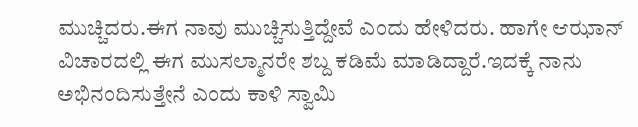ಮುಚ್ಚಿದರು.ಈಗ ನಾವು ಮುಚ್ಚಿಸುತ್ತಿದ್ದೇವೆ ಎಂದು ಹೇಳಿದರು. ಹಾಗೇ ಆಝಾನ್ ವಿಚಾರದಲ್ಲಿ ಈಗ ಮುಸಲ್ಮಾನರೇ ಶಬ್ದ ಕಡಿಮೆ ಮಾಡಿದ್ದಾರೆ.ಇದಕ್ಕೆ ನಾನು ಅಭಿನಂದಿಸುತ್ತೇನೆ ಎಂದು ಕಾಳಿ ಸ್ವಾಮಿ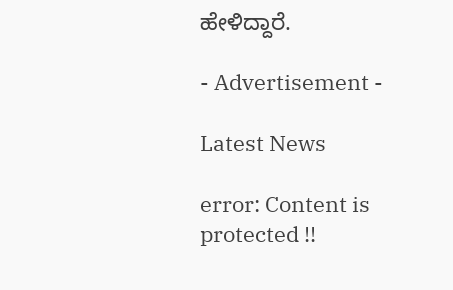ಹೇಳಿದ್ದಾರೆ.

- Advertisement -

Latest News

error: Content is protected !!